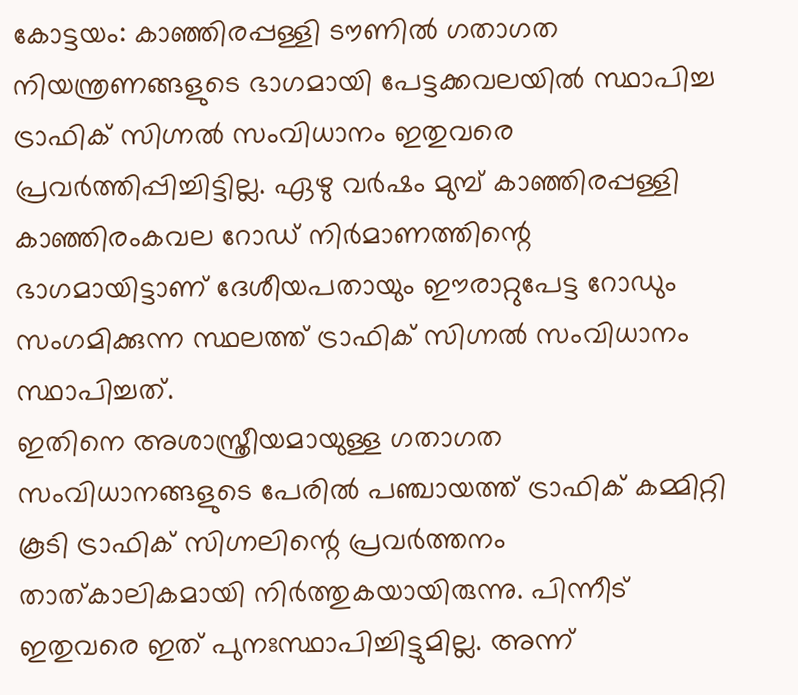കോട്ടയം: കാഞ്ഞിരപ്പള്ളി ടൗണിൽ ഗതാഗത നിയന്ത്രണങ്ങളുടെ ഭാഗമായി പേട്ടക്കവലയിൽ സ്ഥാപിച്ച ട്രാഫിക് സിഗ്നൽ സംവിധാനം ഇതുവരെ പ്രവർത്തിപ്പിച്ചിട്ടില്ല. ഏഴു വർഷം മുമ്പ് കാഞ്ഞിരപ്പള്ളി കാഞ്ഞിരംകവല റോഡ് നിർമാണത്തിന്റെ ഭാഗമായിട്ടാണ് ദേശീയപതായും ഈരാറ്റുപേട്ട റോഡും സംഗമിക്കുന്ന സ്ഥലത്ത് ട്രാഫിക് സിഗ്നൽ സംവിധാനം സ്ഥാപിച്ചത്.
ഇതിനെ അശാസ്ത്രീയമായുള്ള ഗതാഗത സംവിധാനങ്ങളുടെ പേരിൽ പഞ്ചായത്ത് ട്രാഫിക് കമ്മിറ്റി കൂടി ട്രാഫിക് സിഗ്നലിന്റെ പ്രവർത്തനം താത്കാലികമായി നിർത്തുകയായിരുന്നു. പിന്നീട് ഇതുവരെ ഇത് പുനഃസ്ഥാപിച്ചിട്ടുമില്ല. അന്ന്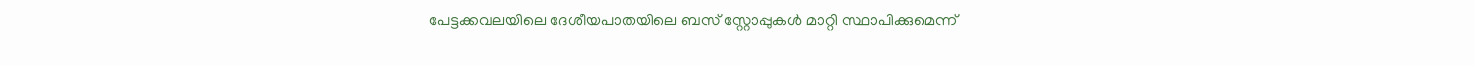പേട്ടക്കവലയിലെ ദേശീയപാതയിലെ ബസ് സ്റ്റോപ്പുകൾ മാറ്റി സ്ഥാപിക്കുമെന്ന്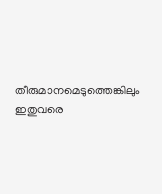തീരുമാനമെടുത്തെങ്കിലും ഇതുവരെ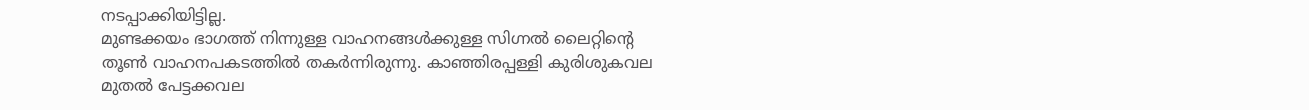നടപ്പാക്കിയിട്ടില്ല.
മുണ്ടക്കയം ഭാഗത്ത് നിന്നുള്ള വാഹനങ്ങൾക്കുള്ള സിഗ്നൽ ലൈറ്റിന്റെ തൂൺ വാഹനപകടത്തിൽ തകർന്നിരുന്നു. കാഞ്ഞിരപ്പള്ളി കുരിശുകവല മുതൽ പേട്ടക്കവല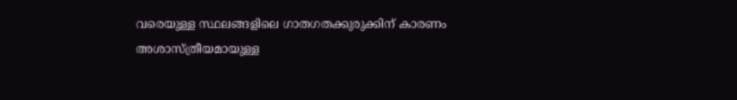വരെയുള്ള സ്ഥലങ്ങളിലെ ഗാതഗതക്കുരുക്കിന് കാരണം അശാസ്ത്രീയമായുള്ള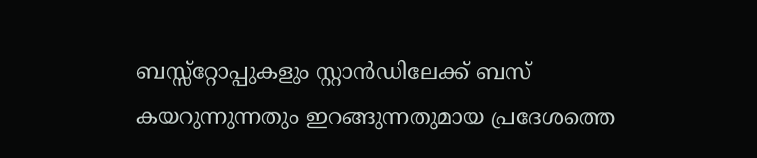ബസ്സ്റ്റോപ്പുകളും സ്റ്റാൻഡിലേക്ക് ബസ് കയറുന്നുന്നതും ഇറങ്ങുന്നതുമായ പ്രദേശത്തെ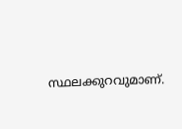സ്ഥലക്കുറവുമാണ്.